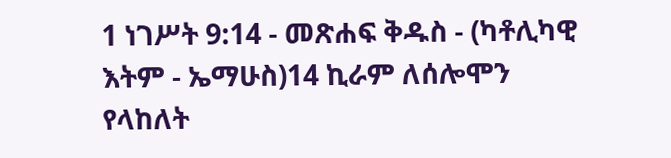1 ነገሥት 9:14 - መጽሐፍ ቅዱስ - (ካቶሊካዊ እትም - ኤማሁስ)14 ኪራም ለሰሎሞን የላከለት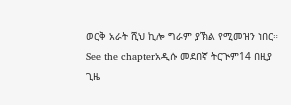ወርቅ አራት ሺህ ኪሎ ግራም ያኽል የሚመዝን ነበር። See the chapterአዲሱ መደበኛ ትርጒም14 በዚያ ጊዜ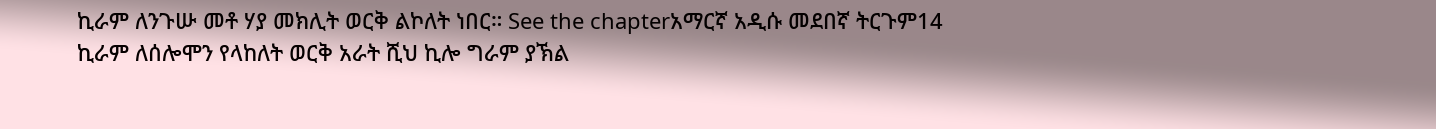ኪራም ለንጉሡ መቶ ሃያ መክሊት ወርቅ ልኮለት ነበር። See the chapterአማርኛ አዲሱ መደበኛ ትርጉም14 ኪራም ለሰሎሞን የላከለት ወርቅ አራት ሺህ ኪሎ ግራም ያኽል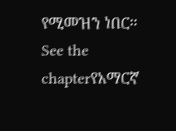የሚመዝን ነበር። See the chapterየአማርኛ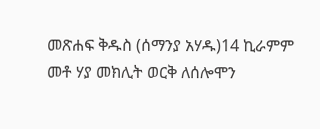መጽሐፍ ቅዱስ (ሰማንያ አሃዱ)14 ኪራምም መቶ ሃያ መክሊት ወርቅ ለሰሎሞን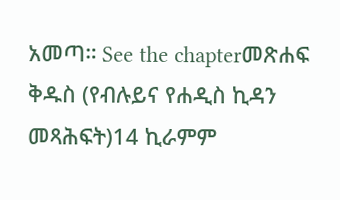አመጣ። See the chapterመጽሐፍ ቅዱስ (የብሉይና የሐዲስ ኪዳን መጻሕፍት)14 ኪራምም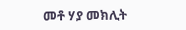መቶ ሃያ መክሊት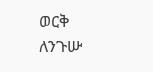ወርቅ ለንጉሡ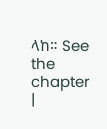ላከ። See the chapter |